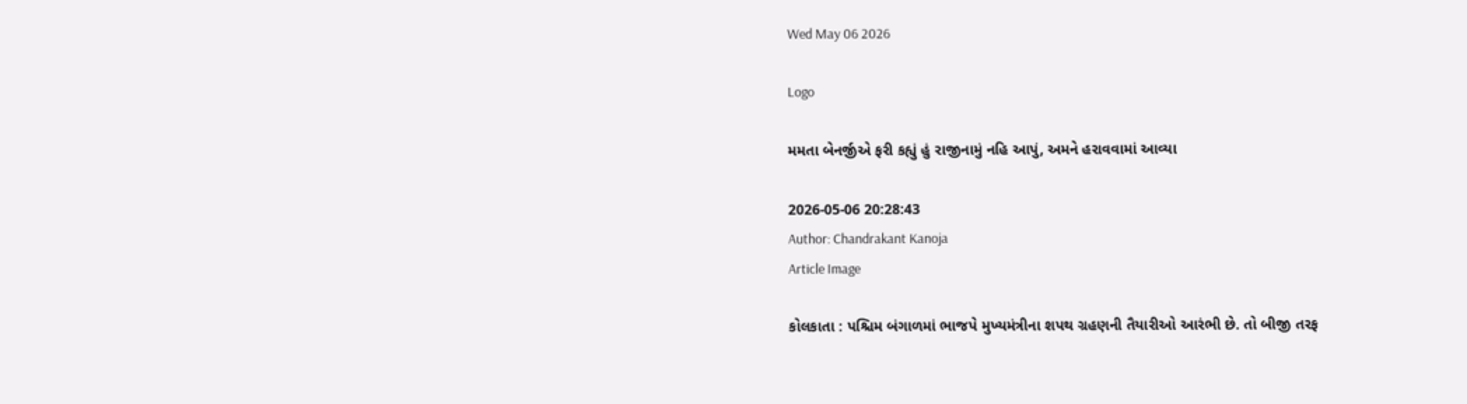Wed May 06 2026

Logo

મમતા બેનર્જીએ ફરી કહ્યું હું રાજીનામું નહિ આપું, અમને હરાવવામાં આવ્યા

2026-05-06 20:28:43
Author: Chandrakant Kanoja
Article Image

કોલકાતા : પશ્ચિમ બંગાળમાં ભાજપે મુખ્યમંત્રીના શપથ ગ્રહણની તૈયારીઓ આરંભી છે. તો બીજી તરફ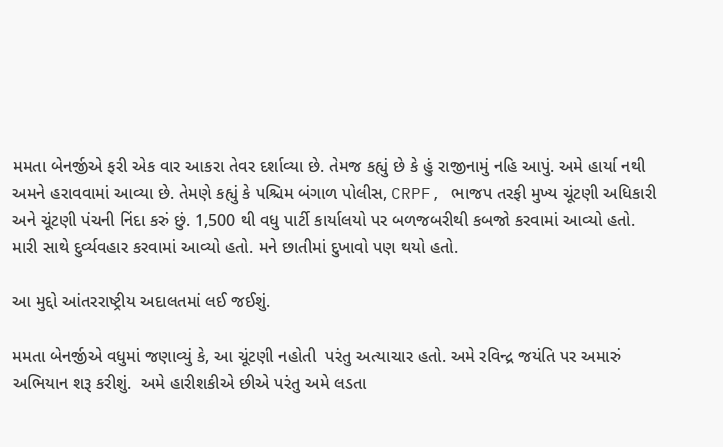મમતા બેનર્જીએ ફરી એક વાર આકરા તેવર દર્શાવ્યા છે. તેમજ કહ્યું છે કે હું રાજીનામું નહિ આપું. અમે હાર્યા નથી અમને હરાવવામાં આવ્યા છે. તેમણે કહ્યું કે પશ્ચિમ બંગાળ પોલીસ, CRPF, ભાજપ તરફી મુખ્ય ચૂંટણી અધિકારી અને ચૂંટણી પંચની નિંદા કરું છું. 1,500 થી વધુ પાર્ટી કાર્યાલયો પર બળજબરીથી કબજો કરવામાં આવ્યો હતો. મારી સાથે દુર્વ્યવહાર કરવામાં આવ્યો હતો. મને છાતીમાં દુખાવો પણ થયો હતો.

આ મુદ્દો આંતરરાષ્ટ્રીય અદાલતમાં લઈ જઈશું.

મમતા બેનર્જીએ વધુમાં જણાવ્યું કે, આ ચૂંટણી નહોતી  પરંતુ અત્યાચાર હતો. અમે રવિન્દ્ર જયંતિ પર અમારું અભિયાન શરૂ કરીશું.  અમે હારીશકીએ છીએ પરંતુ અમે લડતા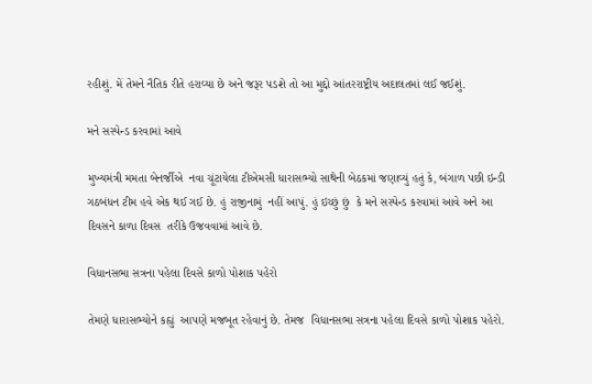રહીશું. મેં તેમને નૈતિક રીતે હરાવ્યા છે અને જરૂર પડશે તો આ મુદ્દો આંતરરાષ્ટ્રીય અદાલતમાં લઈ જઈશું.

મને સસ્પેન્ડ કરવામાં આવે

મુખ્યમંત્રી મમતા બેનર્જીએ  નવા ચૂંટાયેલા ટીએમસી ધારાસભ્યો સાથેની બેઠકમાં જણાવ્યું હતું કે, બંગાળ પછી ઇન્ડી  ગઠબંધન ટીમ હવે એક થઈ ગઈ છે. હું રાજીનામું  નહીં આપું. હું ઇચ્છું છું  કે મને સસ્પેન્ડ કરવામાં આવે અને આ દિવસને કાળા દિવસ  તરીકે ઉજવવામાં આવે છે.

વિધાનસભા સત્રના પહેલા દિવસે કાળો પોશાક પહેરો

તેમણે ધારાસભ્યોને કહ્યું  આપણે મજબૂત રહેવાનું છે. તેમજ  વિધાનસભા સત્રના પહેલા દિવસે કાળો પોશાક પહેરો.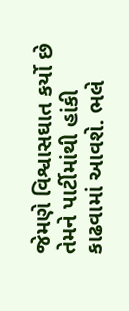જેમણે વિશ્વાસઘાત કર્યો છે તેમને પાર્ટીમાંથી હાંકી કાઢવામાં આવશે. ભલે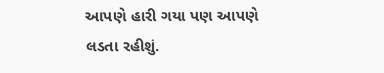આપણે હારી ગયા પણ આપણે લડતા રહીશું.